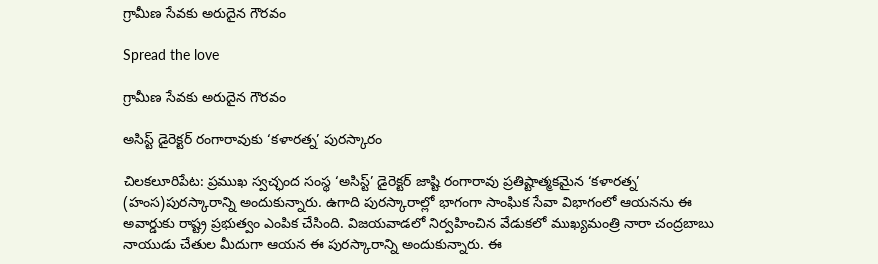గ్రామీణ సేవకు అరుదైన గౌరవం

Spread the love

గ్రామీణ సేవకు అరుదైన గౌరవం

అసిస్ట్ డైరెక్టర్ రంగారావుకు ‘కళారత్న’ పురస్కారం

చిలకలూరిపేట: ప్రముఖ స్వచ్ఛంద సంస్థ ‘అసిస్ట్’ డైరెక్టర్ జాష్టి రంగారావు ప్రతిష్టాత్మకమైన ‘కళారత్న’ (హంస)పురస్కారాన్ని అందుకున్నారు. ఉగాది పురస్కారాల్లో భాగంగా సాంఘిక సేవా విభాగంలో ఆయనను ఈ అవార్డుకు రాష్ట్ర ప్రభుత్వం ఎంపిక చేసింది. విజయవాడలో నిర్వహించిన వేడుకలో ముఖ్యమంత్రి నారా చంద్రబాబు నాయుడు చేతుల మీదుగా ఆయన ఈ పురస్కారాన్ని అందుకున్నారు. ఈ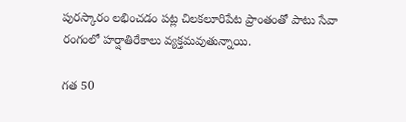పురస్కారం లభించడం పట్ల చిలకలూరిపేట ప్రాంతంతో పాటు సేవా రంగంలో హర్షాతిరేకాలు వ్యక్తమవుతున్నాయి.

గత 50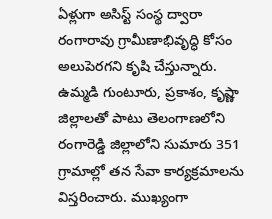ఏళ్లుగా అసిస్ట్ సంస్థ ద్వారా రంగారావు గ్రామీణాభివృద్ధి కోసం అలుపెరగని కృషి చేస్తున్నారు. ఉమ్మడి గుంటూరు, ప్రకాశం, కృష్ణా జిల్లాలతో పాటు తెలంగాణలోని రంగారెడ్డి జిల్లాలోని సుమారు 351 గ్రామాల్లో తన సేవా కార్యక్రమాలను విస్తరించారు. ముఖ్యంగా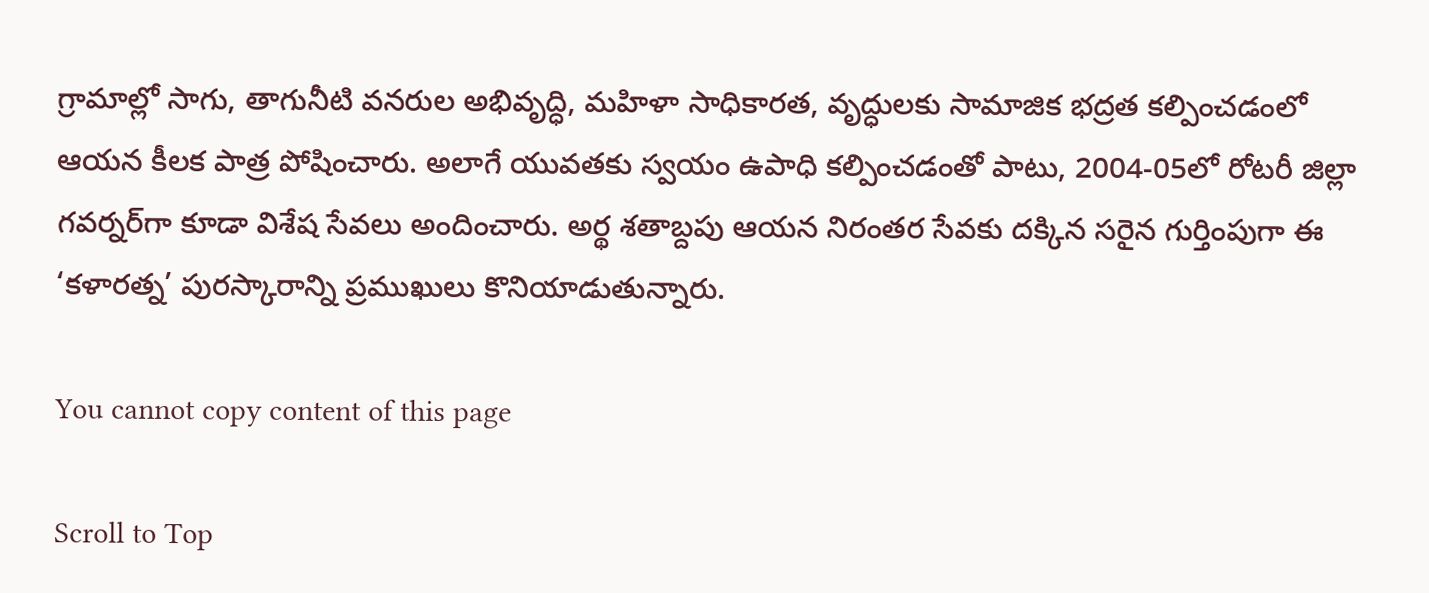గ్రామాల్లో సాగు, తాగునీటి వనరుల అభివృద్ధి, మహిళా సాధికారత, వృద్ధులకు సామాజిక భద్రత కల్పించడంలో ఆయన కీలక పాత్ర పోషించారు. అలాగే యువతకు స్వయం ఉపాధి కల్పించడంతో పాటు, 2004-05లో రోటరీ జిల్లా గవర్నర్‌గా కూడా విశేష సేవలు అందించారు. అర్థ శతాబ్దపు ఆయన నిరంతర సేవకు దక్కిన సరైన గుర్తింపుగా ఈ ‘కళారత్న’ పురస్కారాన్ని ప్రముఖులు కొనియాడుతున్నారు.

You cannot copy content of this page

Scroll to Top